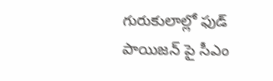గురుకులాల్లో ఫుడ్ పాయిజన్ పై సీఎం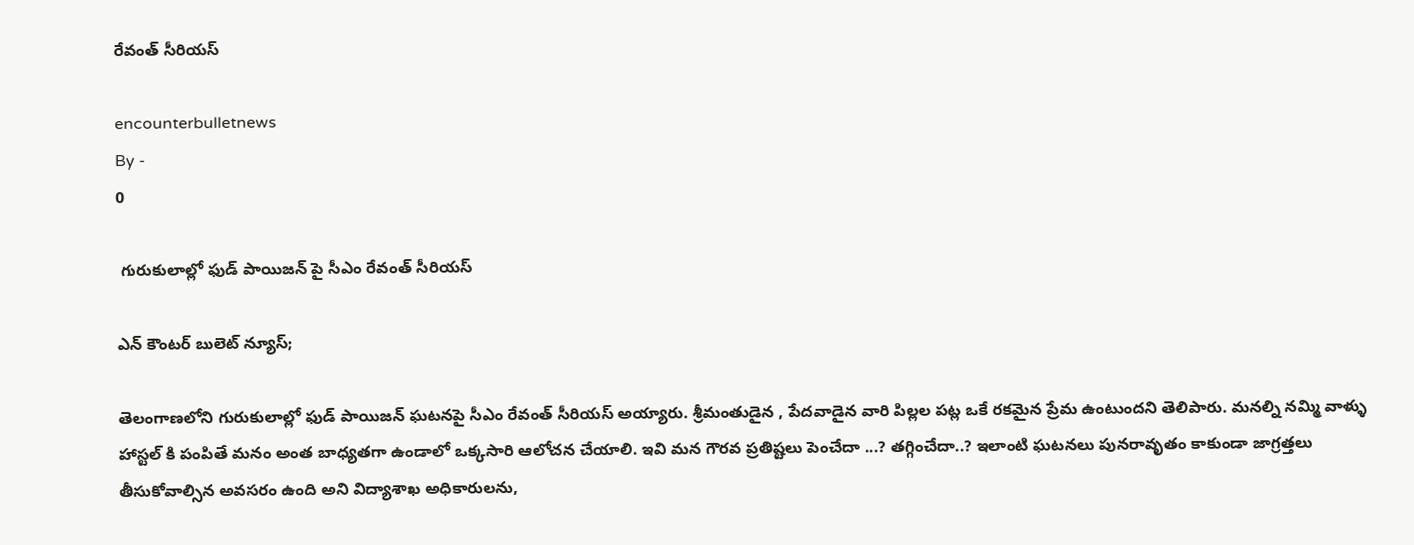రేవంత్ సీరియస్

encounterbulletnews
By -
0

 గురుకులాల్లో ఫుడ్ పాయిజన్ పై సీఎం రేవంత్ సీరియస్

ఎన్ కౌంటర్ బులెట్ న్యూస్;

తెలంగాణలోని గురుకులాల్లో ఫుడ్ పాయిజన్ ఘటనపై సీఎం రేవంత్ సీరియస్ అయ్యారు. శ్రీమంతుడైన , పేదవాడైన వారి పిల్లల పట్ల ఒకే రకమైన ప్రేమ ఉంటుందని తెలిపారు. మనల్ని నమ్మి వాళ్ళు హాస్టల్ కి పంపితే మనం అంత బాధ్యతగా ఉండాలో ఒక్కసారి ఆలోచన చేయాలి. ఇవి మన గౌరవ ప్రతిష్టలు పెంచేదా ...? తగ్గించేదా..? ఇలాంటి ఘటనలు పునరావృతం కాకుండా జాగ్రత్తలు తీసుకోవాల్సిన అవసరం ఉంది అని విద్యాశాఖ అధికారులను,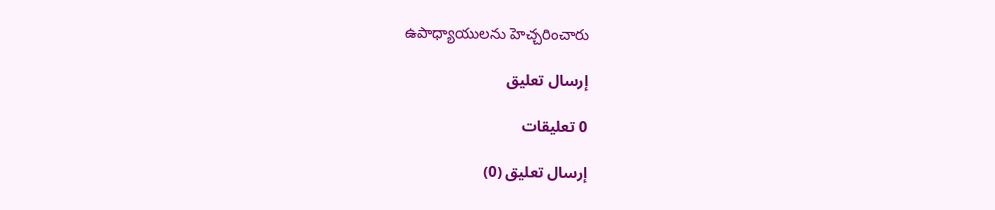ఉపాధ్యాయులను హెచ్చరించారు

إرسال تعليق

0 تعليقات

إرسال تعليق (0)